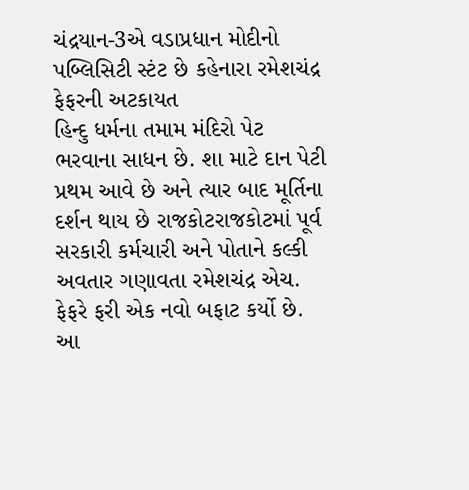ચંદ્રયાન-3એ વડાપ્રધાન મોદીનો પબ્લિસિટી સ્ટંટ છે કહેનારા રમેશચંદ્ર ફેફરની અટકાયત
હિન્દુ ધર્મના તમામ મંદિરો પેટ ભરવાના સાધન છે. શા માટે દાન પેટી પ્રથમ આવે છે અને ત્યાર બાદ મૂર્તિના દર્શન થાય છે રાજકોટરાજકોટમાં પૂર્વ સરકારી કર્મચારી અને પોતાને કલ્કી અવતાર ગણાવતા રમેશચંદ્ર એચ. ફેફરે ફરી એક નવો બફાટ કર્યો છે. આ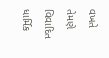વખતે તેમણે વિવાદિત ધાર્મિક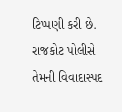ટિપ્પણી કરી છે. રાજકોટ પોલીસે તેમની વિવાદાસ્પદ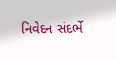નિવેદન સંદર્ભે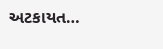અટકાયત…